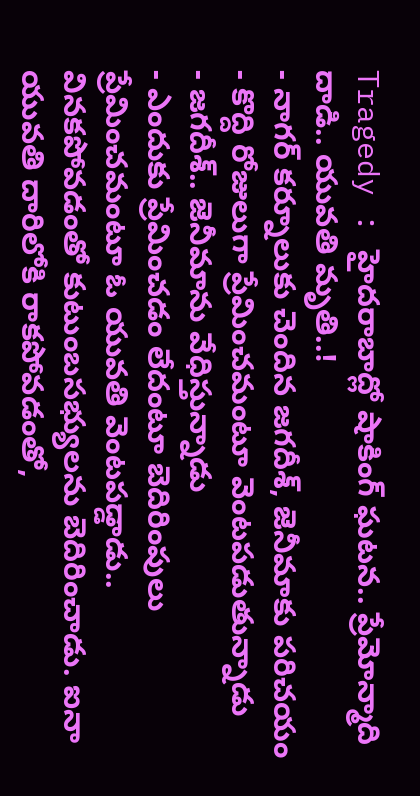Tragedy : హైదరాబాద్లో షాకింగ్ ఘటన.. ప్రేమోన్మాది దాడి.. యువతి మృతి..!
- నాగర్ కర్నూలుకు చెందిన జగదీశ్, జెనీమాకు పరిచయం
- కొద్ది రోజులుగా ప్రేమించమంటూ వెంటపడుతున్నాడు
- జగదీశ్.. జెనీమాను వేధిస్తున్నాడు
- ఎందుకు ప్రేమించడం లేదంటూ బెదిరింపులు
ప్రేమించమంటూ ఓ యువతి వెంటపడ్డాడు.. వినకపోవడంతో కుటుంబసభ్యులను బెదిరించాడు. ఐనా యువతి దారిలోకి రాకపోవడంతో,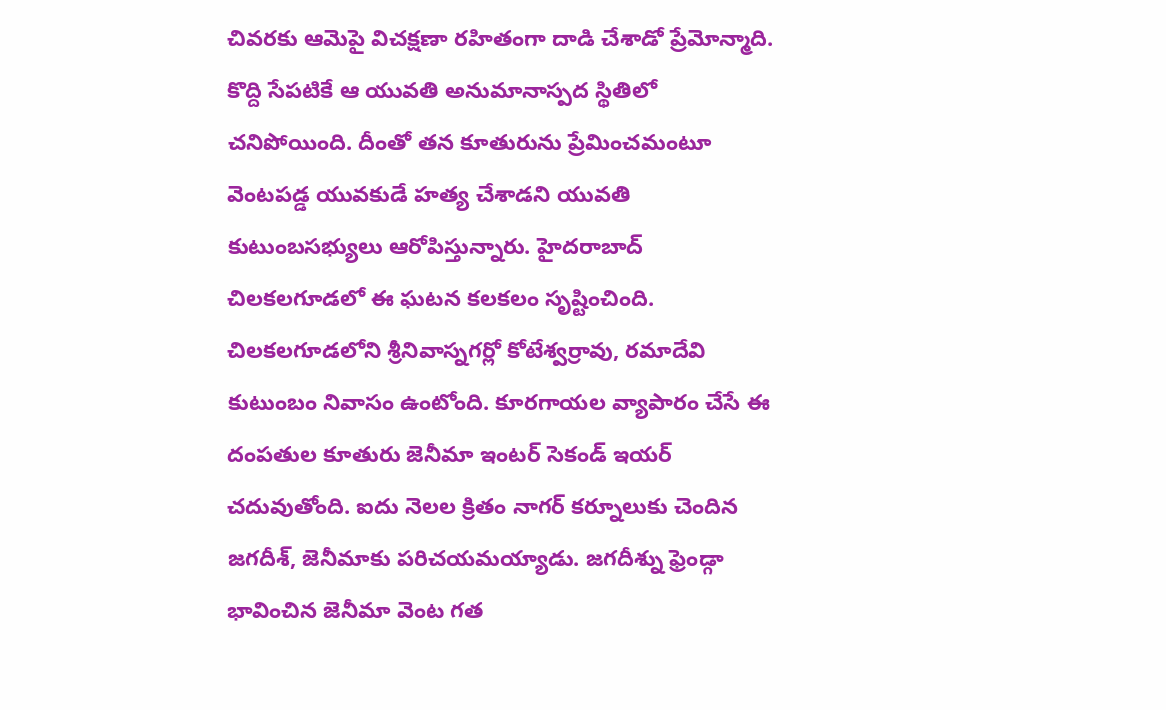చివరకు ఆమెపై విచక్షణా రహితంగా దాడి చేశాడో ప్రేమోన్మాది. కొద్ది సేపటికే ఆ యువతి అనుమానాస్పద స్థితిలో చనిపోయింది. దీంతో తన కూతురును ప్రేమించమంటూ వెంటపడ్డ యువకుడే హత్య చేశాడని యువతి కుటుంబసభ్యులు ఆరోపిస్తున్నారు. హైదరాబాద్ చిలకలగూడలో ఈ ఘటన కలకలం సృష్టించింది. చిలకలగూడలోని శ్రీనివాస్నగర్లో కోటేశ్వర్రావు, రమాదేవి కుటుంబం నివాసం ఉంటోంది. కూరగాయల వ్యాపారం చేసే ఈ దంపతుల కూతురు జెనీమా ఇంటర్ సెకండ్ ఇయర్ చదువుతోంది. ఐదు నెలల క్రితం నాగర్ కర్నూలుకు చెందిన జగదీశ్, జెనీమాకు పరిచయమయ్యాడు. జగదీశ్ను ఫ్రెండ్గా భావించిన జెనీమా వెంట గత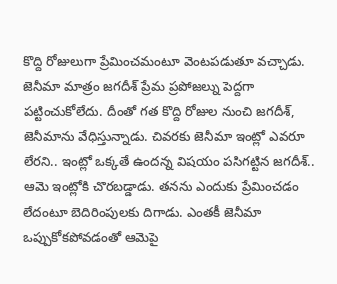కొద్ది రోజులుగా ప్రేమించమంటూ వెంటపడుతూ వచ్చాడు. జెనీమా మాత్రం జగదీశ్ ప్రేమ ప్రపోజల్ను పెద్దగా పట్టించుకోలేదు. దీంతో గత కొద్ది రోజుల నుంచి జగదీశ్, జెనీమాను వేధిస్తున్నాడు. చివరకు జెనీమా ఇంట్లో ఎవరూ లేరని.. ఇంట్లో ఒక్కతే ఉందన్న విషయం పసిగట్టిన జగదీశ్.. ఆమె ఇంట్లోకి చొరబడ్డాడు. తనను ఎందుకు ప్రేమించడం లేదంటూ బెదిరింపులకు దిగాడు. ఎంతకీ జెనీమా ఒప్పుకోకపోవడంతో ఆమెపై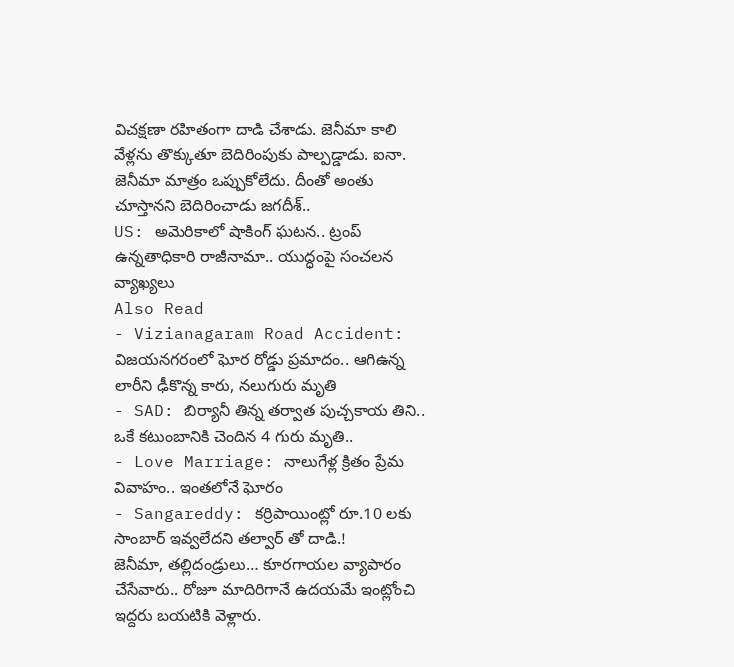విచక్షణా రహితంగా దాడి చేశాడు. జెనీమా కాలి వేళ్లను తొక్కుతూ బెదిరింపుకు పాల్పడ్డాడు. ఐనా. జెనీమా మాత్రం ఒప్పుకోలేదు. దీంతో అంతు చూస్తానని బెదిరించాడు జగదీశ్..
US: అమెరికాలో షాకింగ్ ఘటన.. ట్రంప్ ఉన్నతాధికారి రాజీనామా.. యుద్ధంపై సంచలన వ్యాఖ్యలు
Also Read
- Vizianagaram Road Accident: విజయనగరంలో ఘోర రోడ్డు ప్రమాదం.. ఆగిఉన్న లారీని ఢీకొన్న కారు, నలుగురు మృతి
- SAD: బిర్యానీ తిన్న తర్వాత పుచ్చకాయ తిని.. ఒకే కటుంబానికి చెందిన 4 గురు మృతి..
- Love Marriage: నాలుగేళ్ల క్రితం ప్రేమ వివాహం.. ఇంతలోనే ఘోరం
- Sangareddy: కర్రిపాయింట్లో రూ.10 లకు సాంబార్ ఇవ్వలేదని తల్వార్ తో దాడి.!
జెనీమా, తల్లిదండ్రులు… కూరగాయల వ్యాపారం చేసేవారు.. రోజూ మాదిరిగానే ఉదయమే ఇంట్లోంచి ఇద్దరు బయటికి వెళ్లారు.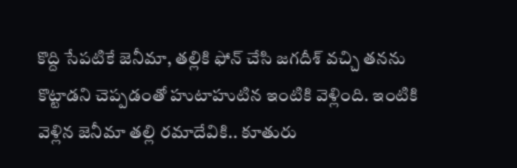కొద్ది సేపటికే జెనీమా, తల్లికి ఫోన్ చేసి జగదీశ్ వచ్చి తనను కొట్టాడని చెప్పడంతో హుటాహుటిన ఇంటికి వెళ్లింది. ఇంటికి వెళ్లిన జెనీమా తల్లి రమాదేవికి.. కూతురు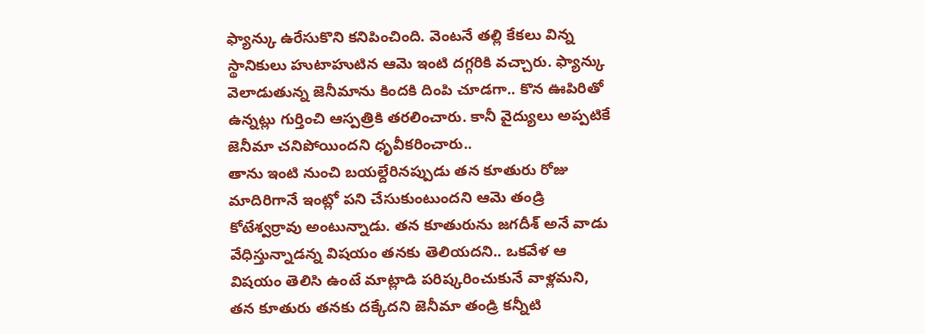ఫ్యాన్కు ఉరేసుకొని కనిపించింది. వెంటనే తల్లి కేకలు విన్న స్థానికులు హుటాహుటిన ఆమె ఇంటి దగ్గరికి వచ్చారు. ఫ్యాన్కు వెలాడుతున్న జెనీమాను కిందకి దింపి చూడగా.. కొన ఊపిరితో ఉన్నట్లు గుర్తించి ఆస్పత్రికి తరలించారు. కానీ వైద్యులు అప్పటికే జెనీమా చనిపోయిందని ధృవీకరించారు..
తాను ఇంటి నుంచి బయల్దేరినప్పుడు తన కూతురు రోజు మాదిరిగానే ఇంట్లో పని చేసుకుంటుందని ఆమె తండ్రి కోటేశ్వర్రావు అంటున్నాడు. తన కూతురును జగదీశ్ అనే వాడు వేధిస్తున్నాడన్న విషయం తనకు తెలియదని.. ఒకవేళ ఆ విషయం తెలిసి ఉంటే మాట్లాడి పరిష్కరించుకునే వాళ్లమని, తన కూతురు తనకు దక్కేదని జెనీమా తండ్రి కన్నీటి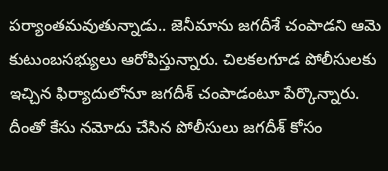పర్యాంతమవుతున్నాడు.. జెనీమాను జగదీశే చంపాడని ఆమె కుటుంబసభ్యులు ఆరోపిస్తున్నారు. చిలకలగూడ పోలీసులకు ఇచ్చిన ఫిర్యాదులోనూ జగదీశ్ చంపాడంటూ పేర్కొన్నారు. దీంతో కేసు నమోదు చేసిన పోలీసులు జగదీశ్ కోసం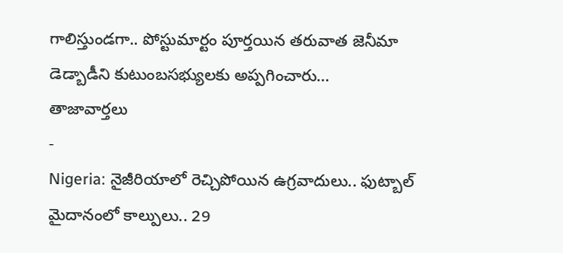గాలిస్తుండగా.. పోస్టుమార్టం పూర్తయిన తరువాత జెనీమా డెడ్బాడీని కుటుంబసభ్యులకు అప్పగించారు…
తాజావార్తలు
-
Nigeria: నైజీరియాలో రెచ్చిపోయిన ఉగ్రవాదులు.. ఫుట్బాల్ మైదానంలో కాల్పులు.. 29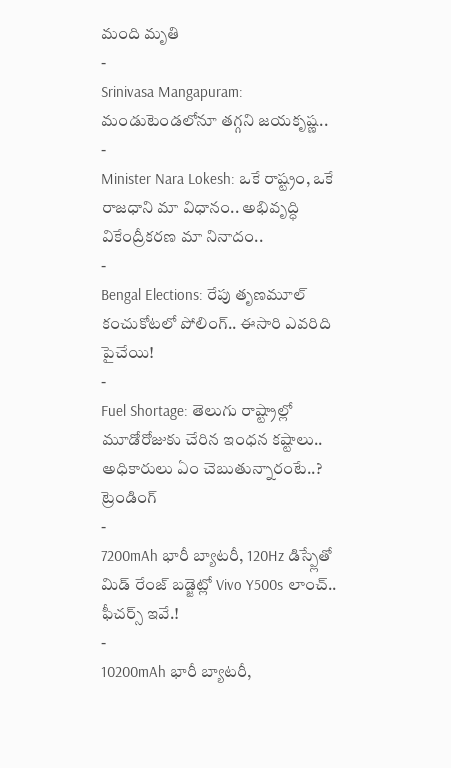మంది మృతి
-
Srinivasa Mangapuram: మండుటెండలోనూ తగ్గని జయకృష్ణ..
-
Minister Nara Lokesh: ఒకే రాష్ట్రం, ఒకే రాజధాని మా విధానం.. అభివృద్ధి వికేంద్రీకరణ మా నినాదం..
-
Bengal Elections: రేపు తృణమూల్ కంచుకోటలో పోలింగ్.. ఈసారి ఎవరిది పైచేయి!
-
Fuel Shortage: తెలుగు రాష్ట్రాల్లో మూడోరోజుకు చేరిన ఇంధన కష్టాలు.. అధికారులు ఏం చెబుతున్నారంటే..?
ట్రెండింగ్
-
7200mAh భారీ బ్యాటరీ, 120Hz డిస్ప్లేతో మిడ్ రేంజ్ బడ్జెట్లో Vivo Y500s లాంచ్.. ఫీచర్స్ ఇవే.!
-
10200mAh భారీ బ్యాటరీ,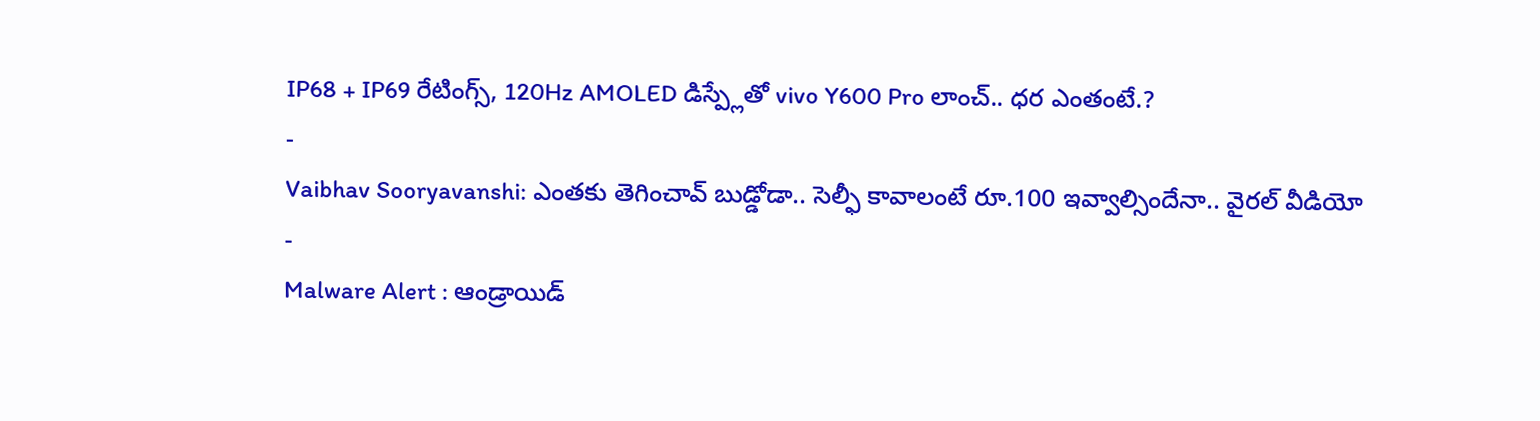IP68 + IP69 రేటింగ్స్, 120Hz AMOLED డిస్ప్లేతో vivo Y600 Pro లాంచ్.. ధర ఎంతంటే.?
-
Vaibhav Sooryavanshi: ఎంతకు తెగించావ్ బుడ్డోడా.. సెల్ఫీ కావాలంటే రూ.100 ఇవ్వాల్సిందేనా.. వైరల్ వీడియో
-
Malware Alert : ఆండ్రాయిడ్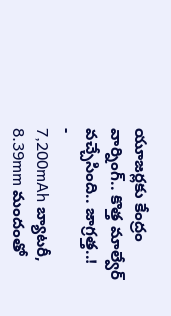యూజర్లకు కేంద్రం వార్నింగ్.. కొత్త మాల్వేర్ వచ్చేసింది.. జాగ్రత్త..!
-
7,200mAh బ్యాటరీ, 8.39mm మందంతో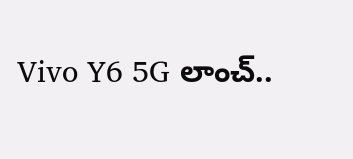Vivo Y6 5G లాంచ్..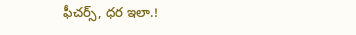ఫీచర్స్, ధర ఇలా.!